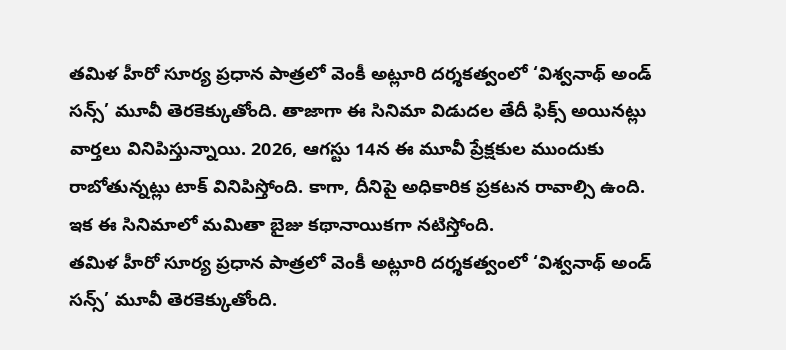తమిళ హీరో సూర్య ప్రధాన పాత్రలో వెంకీ అట్లూరి దర్శకత్వంలో ‘విశ్వనాథ్ అండ్ సన్స్’ మూవీ తెరకెక్కుతోంది. తాజాగా ఈ సినిమా విడుదల తేదీ ఫిక్స్ అయినట్లు వార్తలు వినిపిస్తున్నాయి. 2026, ఆగస్టు 14న ఈ మూవీ ప్రేక్షకుల ముందుకు రాబోతున్నట్లు టాక్ వినిపిస్తోంది. కాగా, దీనిపై అధికారిక ప్రకటన రావాల్సి ఉంది. ఇక ఈ సినిమాలో మమితా బైజు కథానాయికగా నటిస్తోంది.
తమిళ హీరో సూర్య ప్రధాన పాత్రలో వెంకీ అట్లూరి దర్శకత్వంలో ‘విశ్వనాథ్ అండ్ సన్స్’ మూవీ తెరకెక్కుతోంది.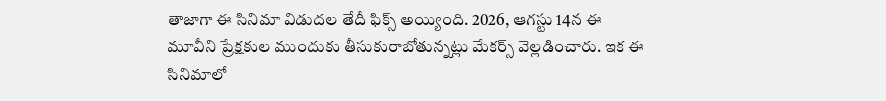తాజాగా ఈ సినిమా విడుదల తేదీ ఫిక్స్ అయ్యింది. 2026, ఆగస్టు 14న ఈ మూవీని ప్రేక్షకుల ముందుకు తీసుకురాబోతున్నట్లు మేకర్స్ వెల్లడించారు. ఇక ఈ సినిమాలో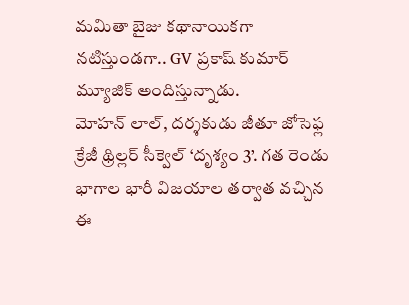మమితా బైజు కథానాయికగా నటిస్తుండగా.. GV ప్రకాష్ కుమార్ మ్యూజిక్ అందిస్తున్నాడు.
మోహన్ లాల్, దర్శకుడు జీతూ జోసెఫ్ల క్రేజీ థ్రిల్లర్ సీక్వెల్ ‘దృశ్యం 3’. గత రెండు భాగాల భారీ విజయాల తర్వాత వచ్చిన ఈ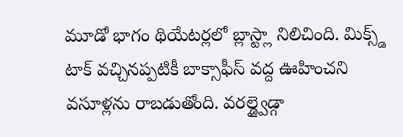మూడో భాగం థియేటర్లలో బ్లాస్ట్లా నిలిచింది. మిక్స్డ్ టాక్ వచ్చినప్పటికీ బాక్సాఫీస్ వద్ద ఊహించని వసూళ్లను రాబడుతోంది. వరల్డ్వైడ్గా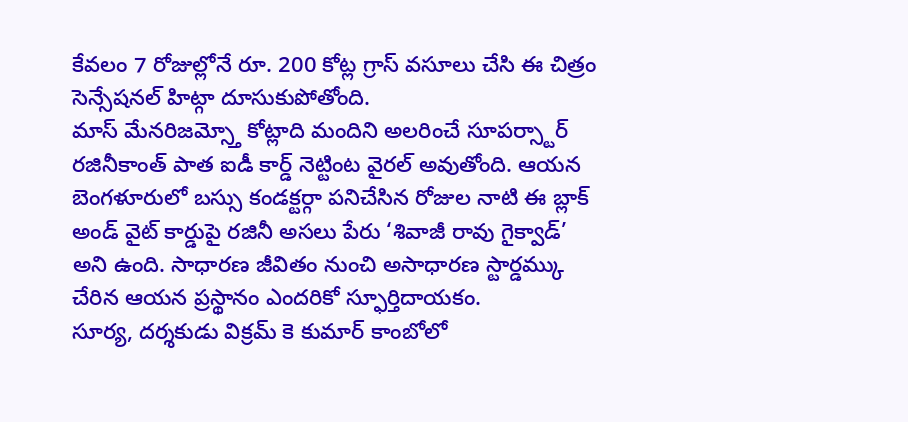కేవలం 7 రోజుల్లోనే రూ. 200 కోట్ల గ్రాస్ వసూలు చేసి ఈ చిత్రం సెన్సేషనల్ హిట్గా దూసుకుపోతోంది.
మాస్ మేనరిజమ్స్తో కోట్లాది మందిని అలరించే సూపర్స్టార్ రజినీకాంత్ పాత ఐడీ కార్డ్ నెట్టింట వైరల్ అవుతోంది. ఆయన బెంగళూరులో బస్సు కండక్టర్గా పనిచేసిన రోజుల నాటి ఈ బ్లాక్ అండ్ వైట్ కార్డుపై రజినీ అసలు పేరు ‘శివాజీ రావు గైక్వాడ్’ అని ఉంది. సాధారణ జీవితం నుంచి అసాధారణ స్టార్డమ్కు చేరిన ఆయన ప్రస్థానం ఎందరికో స్ఫూర్తిదాయకం.
సూర్య, దర్శకుడు విక్రమ్ కె కుమార్ కాంబోలో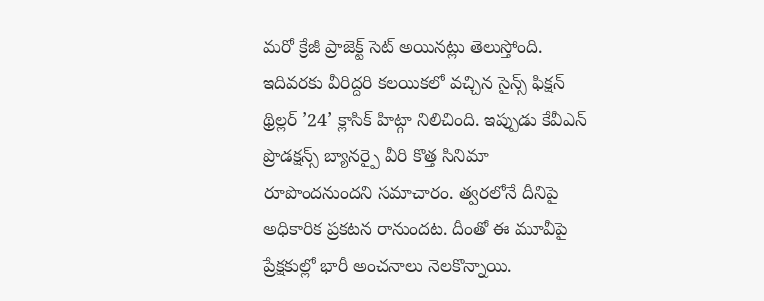మరో క్రేజీ ప్రాజెక్ట్ సెట్ అయినట్లు తెలుస్తోంది. ఇదివరకు వీరిద్దరి కలయికలో వచ్చిన సైన్స్ ఫిక్షన్ థ్రిల్లర్ ’24’ క్లాసిక్ హిట్గా నిలిచింది. ఇప్పుడు కేవీఎన్ ప్రొడక్షన్స్ బ్యానర్పై వీరి కొత్త సినిమా రూపొందనుందని సమాచారం. త్వరలోనే దీనిపై అధికారిక ప్రకటన రానుందట. దీంతో ఈ మూవీపై ప్రేక్షకుల్లో భారీ అంచనాలు నెలకొన్నాయి.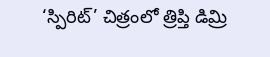‘స్పిరిట్’ చిత్రంలో త్రిప్తి డిమ్రి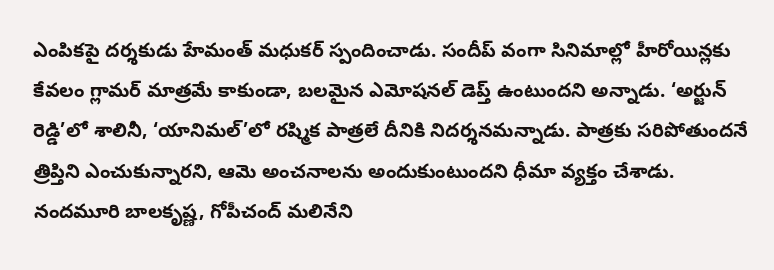ఎంపికపై దర్శకుడు హేమంత్ మధుకర్ స్పందించాడు. సందీప్ వంగా సినిమాల్లో హీరోయిన్లకు కేవలం గ్లామర్ మాత్రమే కాకుండా, బలమైన ఎమోషనల్ డెప్త్ ఉంటుందని అన్నాడు. ‘అర్జున్ రెడ్డి’లో శాలినీ, ‘యానిమల్’లో రష్మిక పాత్రలే దీనికి నిదర్శనమన్నాడు. పాత్రకు సరిపోతుందనే త్రిప్తిని ఎంచుకున్నారని, ఆమె అంచనాలను అందుకుంటుందని ధీమా వ్యక్తం చేశాడు.
నందమూరి బాలకృష్ణ, గోపీచంద్ మలినేని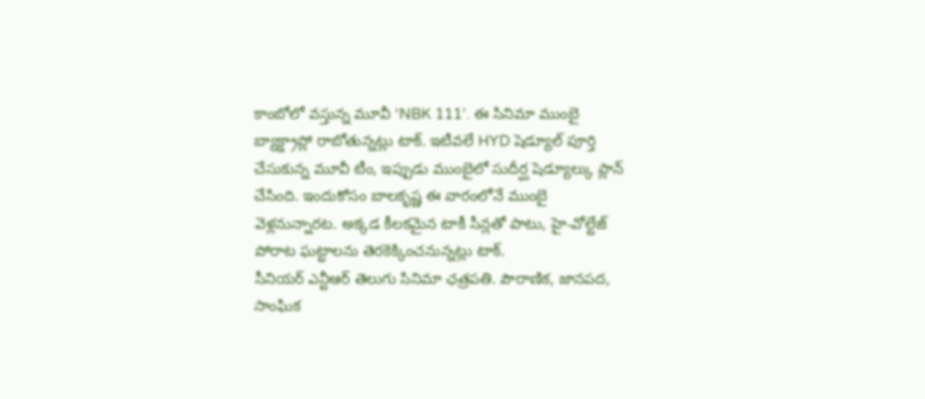కాంబోలో వస్తున్న మూవీ ‘NBK 111’. ఈ సినిమా ముంబై బ్యాక్డ్రాప్లో రాబోతున్నట్లు టాక్. ఇటీవలే HYD షెడ్యూల్ పూర్తి చేసుకున్న మూవీ టీం, ఇప్పుడు ముంబైలో సుదీర్ఘ షెడ్యూల్కు ప్లాన్ చేసింది. ఇందుకోసం బాలకృష్ణ ఈ వారంలోనే ముంబై వెళ్లనున్నారట. అక్కడ కీలకమైన టాకీ సీన్లతో పాటు, హై-వోల్టేజ్ పోరాట ఘట్టాలను తెరకెక్కించనున్నట్లు టాక్.
సీనియర్ ఎన్టీఆర్ తెలుగు సినిమా ఛత్రపతి. పౌరాణిక, జానపద, సాంఘిక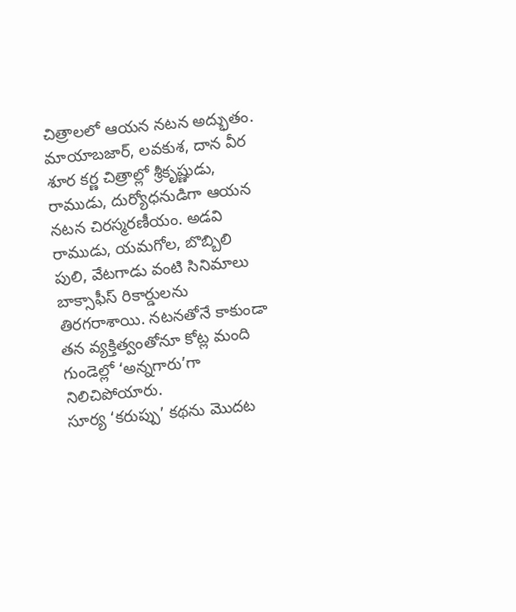చిత్రాలలో ఆయన నటన అద్భుతం. మాయాబజార్, లవకుశ, దాన వీర శూర కర్ణ చిత్రాల్లో శ్రీకృష్ణుడు, రాముడు, దుర్యోధనుడిగా ఆయన నటన చిరస్మరణీయం. అడవి రాముడు, యమగోల, బొబ్బిలి పులి, వేటగాడు వంటి సినిమాలు బాక్సాఫీస్ రికార్డులను తిరగరాశాయి. నటనతోనే కాకుండా తన వ్యక్తిత్వంతోనూ కోట్ల మంది గుండెల్లో ‘అన్నగారు’గా నిలిచిపోయారు.
సూర్య ‘కరుప్పు’ కథను మొదట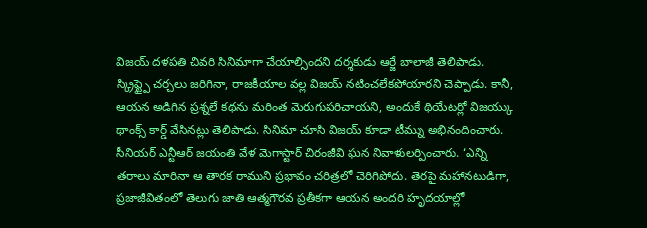విజయ్ దళపతి చివరి సినిమాగా చేయాల్సిందని దర్శకుడు ఆర్జే బాలాజీ తెలిపాడు. స్క్రిప్ట్పై చర్చలు జరిగినా, రాజకీయాల వల్ల విజయ్ నటించలేకపోయారని చెప్పాడు. కానీ, ఆయన అడిగిన ప్రశ్నలే కథను మరింత మెరుగుపరిచాయని, అందుకే థియేటర్లో విజయ్కు థాంక్స్ కార్డ్ వేసినట్లు తెలిపాడు. సినిమా చూసి విజయ్ కూడా టీమ్ను అభినందించారు.
సీనియర్ ఎన్టీఆర్ జయంతి వేళ మెగాస్టార్ చిరంజీవి ఘన నివాళులర్పించారు. ‘ఎన్ని తరాలు మారినా ఆ తారక రాముని ప్రభావం చరిత్రలో చెరిగిపోదు. తెరపై మహానటుడిగా, ప్రజాజీవితంలో తెలుగు జాతి ఆత్మగౌరవ ప్రతీకగా ఆయన అందరి హృదయాల్లో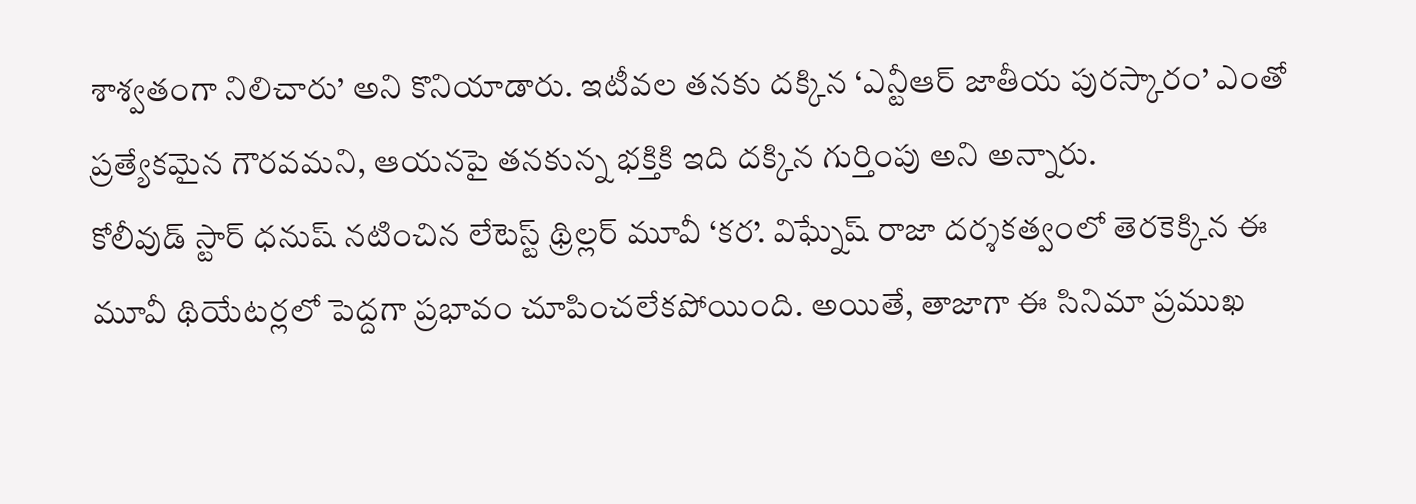శాశ్వతంగా నిలిచారు’ అని కొనియాడారు. ఇటీవల తనకు దక్కిన ‘ఎన్టీఆర్ జాతీయ పురస్కారం’ ఎంతో ప్రత్యేకమైన గౌరవమని, ఆయనపై తనకున్న భక్తికి ఇది దక్కిన గుర్తింపు అని అన్నారు.
కోలీవుడ్ స్టార్ ధనుష్ నటించిన లేటెస్ట్ థ్రిల్లర్ మూవీ ‘కర’. విఘ్నేష్ రాజా దర్శకత్వంలో తెరకెక్కిన ఈ మూవీ థియేటర్లలో పెద్దగా ప్రభావం చూపించలేకపోయింది. అయితే, తాజాగా ఈ సినిమా ప్రముఖ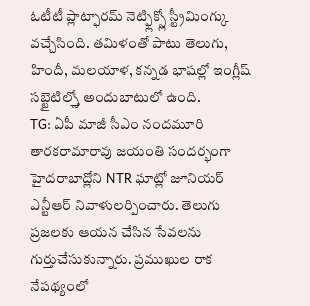ఓటీటీ ప్లాట్ఫారమ్ నెట్ఫ్లిక్స్లో స్ట్రీమింగ్కు వచ్చేసింది. తమిళంతో పాటు తెలుగు, హిందీ, మలయాళ, కన్నడ భాషల్లో ఇంగ్లీష్ సబ్టైటిల్స్తో అందుబాటులో ఉంది.
TG: ఏపీ మాజీ సీఎం నందమూరి తారకరామారావు జయంతి సందర్భంగా హైదరాబాద్లోని NTR ఘాట్లో జూనియర్ ఎన్టీఆర్ నివాళులర్పించారు. తెలుగు ప్రజలకు ఆయన చేసిన సేవలను గుర్తుచేసుకున్నారు. ప్రముఖుల రాక నేపథ్యంలో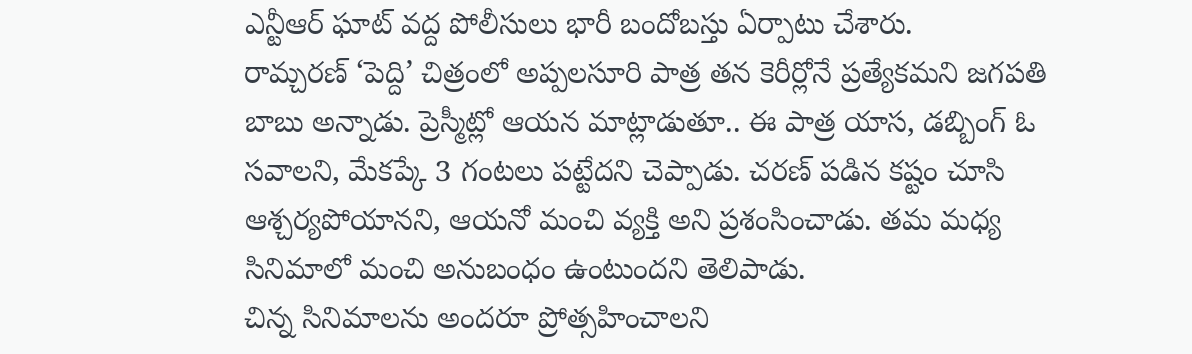ఎన్టీఆర్ ఘాట్ వద్ద పోలీసులు భారీ బందోబస్తు ఏర్పాటు చేశారు.
రామ్చరణ్ ‘పెద్ది’ చిత్రంలో అప్పలసూరి పాత్ర తన కెరీర్లోనే ప్రత్యేకమని జగపతి బాబు అన్నాడు. ప్రెస్మీట్లో ఆయన మాట్లాడుతూ.. ఈ పాత్ర యాస, డబ్బింగ్ ఓ సవాలని, మేకప్కే 3 గంటలు పట్టేదని చెప్పాడు. చరణ్ పడిన కష్టం చూసి ఆశ్చర్యపోయానని, ఆయనో మంచి వ్యక్తి అని ప్రశంసించాడు. తమ మధ్య సినిమాలో మంచి అనుబంధం ఉంటుందని తెలిపాడు.
చిన్న సినిమాలను అందరూ ప్రోత్సహించాలని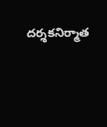దర్శకనిర్మాత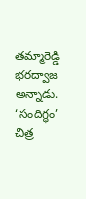తమ్మారెడ్డి భరద్వాజ అన్నాడు. ‘సందిగ్ధం’ చిత్ర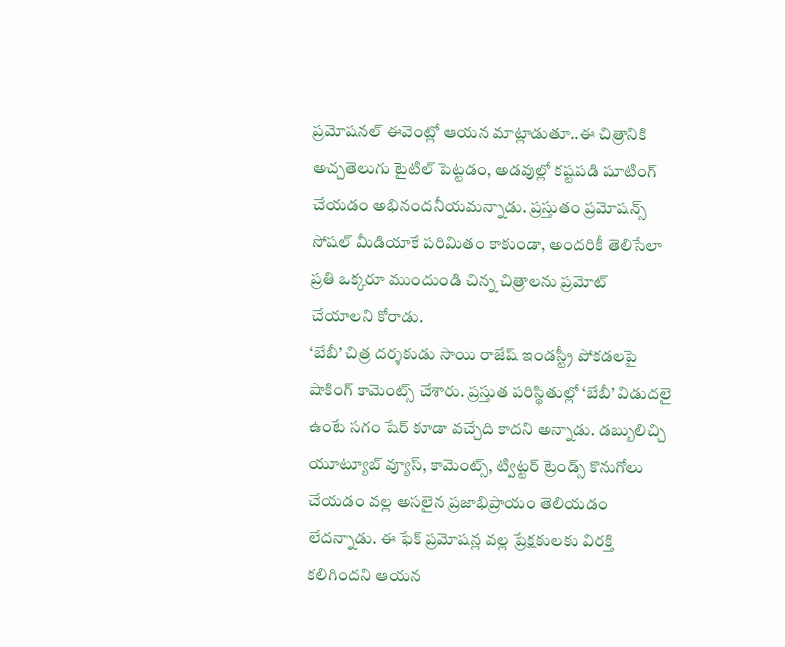ప్రమోషనల్ ఈవెంట్లో ఆయన మాట్లాడుతూ..ఈ చిత్రానికి అచ్చతెలుగు టైటిల్ పెట్టడం, అడవుల్లో కష్టపడి షూటింగ్ చేయడం అభినందనీయమన్నాడు. ప్రస్తుతం ప్రమోషన్స్ సోషల్ మీడియాకే పరిమితం కాకుండా, అందరికీ తెలిసేలా ప్రతి ఒక్కరూ ముందుండి చిన్న చిత్రాలను ప్రమోట్ చేయాలని కోరాడు.
‘బేబీ’ చిత్ర దర్శకుడు సాయి రాజేష్ ఇండస్ట్రీ పోకడలపై షాకింగ్ కామెంట్స్ చేశారు. ప్రస్తుత పరిస్థితుల్లో ‘బేబీ’ విడుదలై ఉంటే సగం షేర్ కూడా వచ్చేది కాదని అన్నాడు. డబ్బులిచ్చి యూట్యూబ్ వ్యూస్, కామెంట్స్, ట్విట్టర్ ట్రెండ్స్ కొనుగోలు చేయడం వల్ల అసలైన ప్రజాభిప్రాయం తెలియడం లేదన్నాడు. ఈ ఫేక్ ప్రమోషన్ల వల్ల ప్రేక్షకులకు విరక్తి కలిగిందని ఆయన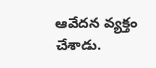ఆవేదన వ్యక్తం చేశాడు.